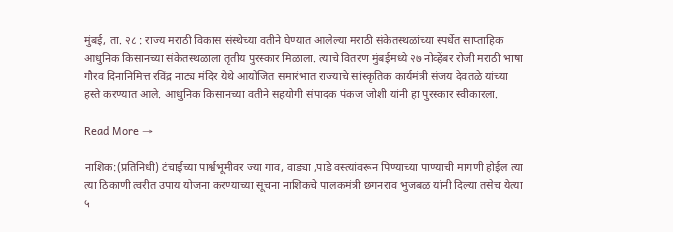मुंबई, ता. २८ : राज्य मराठी विकास संस्थेच्या वतीने घेण्यात आलेल्या मराठी संकेतस्थळांच्या स्पर्धेत साप्ताहिक आधुनिक किसानच्या संकेतस्थळाला तृतीय पुरस्कार मिळाला. त्याचे वितरण मुंबईमध्ये २७ नोव्हेंबर रोजी मराठी भाषा गौरव दिनानिमित्त रविंद्र नाट्य मंदिर येथे आयोजित समारंभात राज्याचे सांस्कृतिक कार्यमंत्री संजय देवतळे यांच्या हस्ते करण्यात आले. आधुनिक किसानच्या वतीने सहयोगी संपादक पंकज जोशी यांनी हा पुरस्कार स्वीकारला.

Read More →

नाशिक:(प्रतिनिधी) टंचाईच्या पार्श्वभूमीवर ज्या गाव, वाड्या ,पाडे वस्त्यांवरून पिण्याच्या पाण्याची मागणी होईल त्या त्या ठिकाणी त्वरीत उपाय योजना करण्याच्या सूचना नाशिकचे पालकमंत्री छगनराव भुजबळ यांनी दिल्या तसेच येत्या ५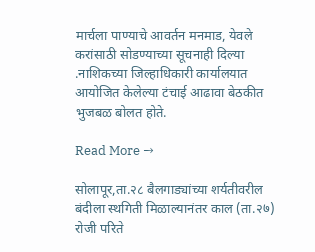मार्चला पाण्याचे आवर्तन मनमाड, येवले करांसाठी सोडण्याच्या सूचनाही दिल्या .नाशिकच्या जिल्हाधिकारी कार्यालयात आयोजित केलेल्या टंचाई आढावा बेठकीत भुजबळ बोलत होते.

Read More →

सोलापूर,ता.२८ बैलगाड्यांच्या शर्यतीवरील बंदीला स्थगिती मिळाल्यानंतर काल (ता.२७) रोजी परिते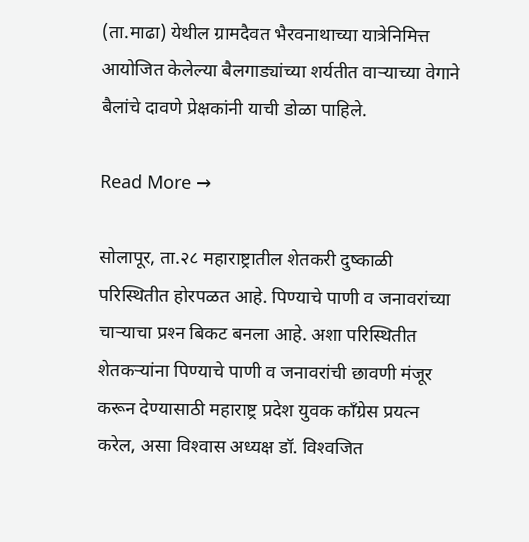(ता.माढा) येथील ग्रामदैवत भैरवनाथाच्या यात्रेनिमित्त आयोजित केलेल्या बैलगाड्यांच्या शर्यतीत वार्‍याच्या वेगाने बैलांचे दावणे प्रेक्षकांनी याची डोळा पाहिले.

Read More →

सोलापूर, ता.२८ महाराष्ट्रातील शेतकरी दुष्काळी परिस्थितीत होरपळत आहे. पिण्याचे पाणी व जनावरांच्या चार्‍याचा प्रश्‍न बिकट बनला आहे. अशा परिस्थितीत शेतकर्‍यांना पिण्याचे पाणी व जनावरांची छावणी मंजूर करून देण्यासाठी महाराष्ट्र प्रदेश युवक कॉंग्रेस प्रयत्न करेल, असा विश्‍वास अध्यक्ष डॉ. विश्‍वजित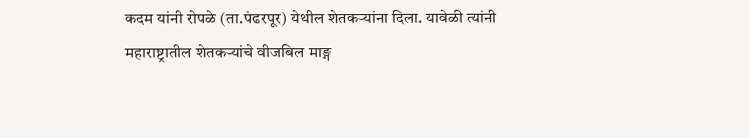कदम यांनी रोपळे (ता.पंढरपूर) येथील शेतकर्‍यांना दिला. यावेळी त्यांनी महाराष्ट्रातील शेतकर्‍यांचे वीजबिल माङ्ग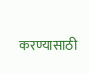करण्यासाठी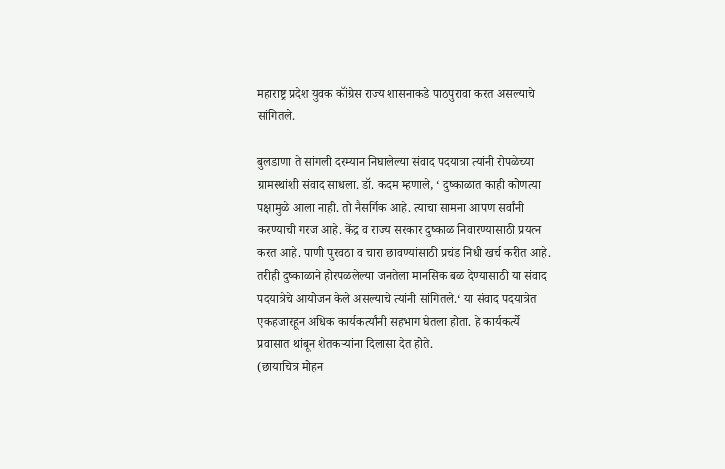महाराष्ट्र प्रदेश युवक कॉंग्रेस राज्य शासनाकडे पाठपुरावा करत असल्याचे सांगितले.

बुलडाणा ते सांगली दरम्यान निघालेल्या संवाद पदयात्रा त्यांनी रोपळेच्या ग्रामस्थांशी संवाद साधला. डॉ. कदम म्हणाले, ‘ दुष्काळात काही कोणत्या पक्षामुळे आला नाही. तो नैसर्गिक आहे. त्याचा सामना आपण सर्वांनी करण्याची गरज आहे. केंद्र व राज्य सरकार दुष्काळ निवारण्यासाठी प्रयत्न करत आहे. पाणी पुरवठा व चारा छावण्यांसाठी प्रचंड निधी खर्च करीत आहे. तरीही दुष्काळाने होरपळलेल्या जनतेला मानसिक बळ देण्यासाठी या संवाद पदयात्रेचे आयोजन केले असल्याचे त्यांनी सांगितले.‘ या संवाद पदयात्रेत एकहजारहून अधिक कार्यकर्त्यांनी सहभाग घेतला होता. हे कार्यकर्त्ये प्रवासात थांबून शेतकर्‍यांना दिलासा देत होते.
(छायाचित्र मोहन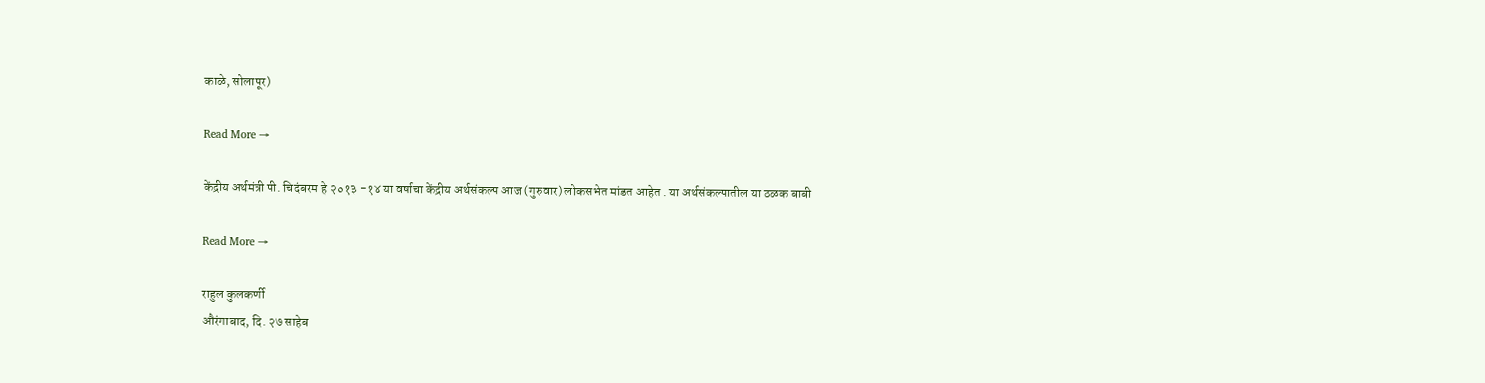काळे, सोलापूर)

Read More →

केंद्रीय अर्थमंत्री पी. चिदंबरम हे २०१३ -१४ या वर्षाचा केंद्रीय अर्थसंकल्प आज (गुरुवार) लोकसभेत मांडत आहेत . या अर्थसंकल्पातील या ठळक बाबी

Read More →

राहुल कुलकर्णी
औरंगाबाद, दि. २७ साहेब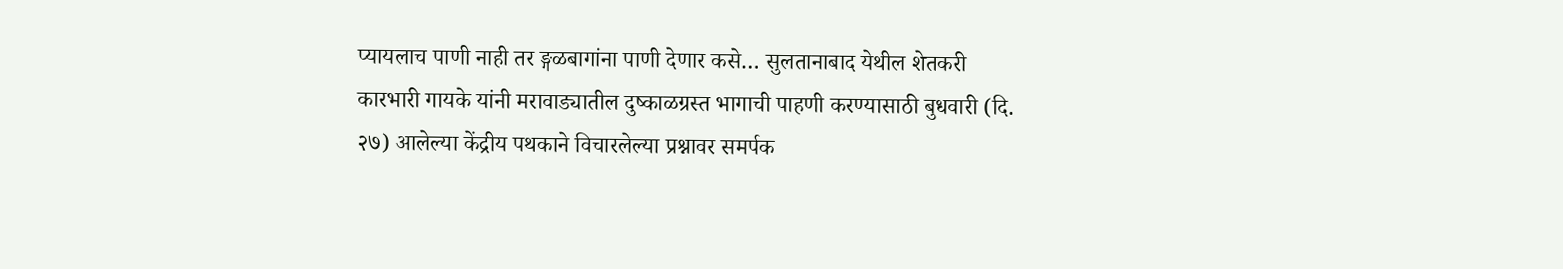प्यायलाच पाणी नाही तर ङ्गळबागांना पाणी देणार कसे… सुलतानाबाद येथील शेतकरी कारभारी गायके यांनी मरावाड्यातील दुष्काळग्रस्त भागाची पाहणी करण्यासाठी बुधवारी (दि. २७) आलेल्या केंद्रीय पथकाने विचारलेल्या प्रश्नावर समर्पक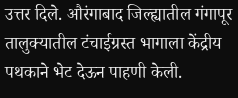उत्तर दिले. औरंगाबाद जिल्ह्यातील गंगापूर तालुक्यातील टंचाईग्रस्त भागाला केंद्रीय पथकाने भेट देऊन पाहणी केली.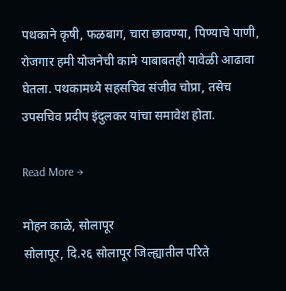पथकाने कृषी, फळबाग, चारा छावण्या, पिण्याचे पाणी, रोजगार हमी योजनेची कामे याबाबतही यावेळी आढावा घेतला. पथकामध्ये सहसचिव संजीव चोप्रा, तसेच उपसचिव प्रदीप इंदुलकर यांचा समावेश होता.

Read More →

मोहन काळे, सोलापूर
सोलापूर, दि.२६ सोलापूर जिल्ह्यातील परिते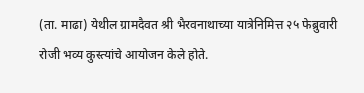(ता. माढा) येथील ग्रामदैवत श्री भैरवनाथाच्या यात्रेनिमित्त २५ फेब्रुवारी रोजी भव्य कुस्त्यांचे आयोजन केले होते.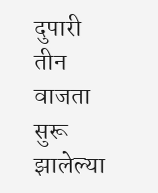दुपारी तीन वाजता सुरू झालेल्या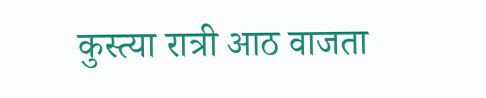कुस्त्या रात्री आठ वाजता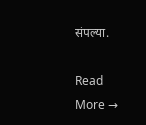संपल्या.

Read More →